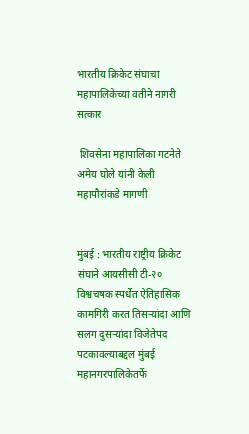भारतीय क्रिकेट संघाचा महापालिकेच्या वतीने नागरी सत्कार

 शिवसेना महापालिका गटनेते अमेय घोले यांनी केली महापौरांकडे मागणी


मुंबई : भारतीय राष्ट्रीय क्रिकेट संघाने आयसीसी टी-२० विश्वचषक स्पर्धेत ऐतिहासिक कामगिरी करत तिसऱ्यांदा आणि सलग दुसऱ्यांदा विजेतेपद पटकावल्याबद्दल मुंबई महानगरपालिकेतर्फे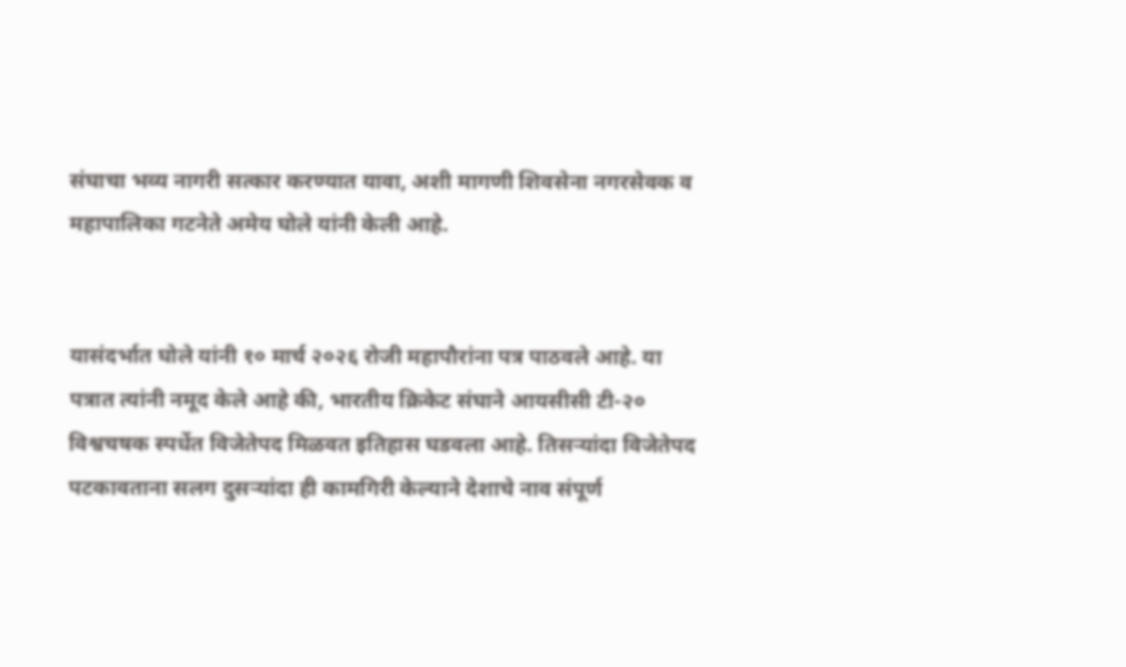संघाचा भव्य नागरी सत्कार करण्यात यावा, अशी मागणी शिवसेना नगरसेवक व महापालिका गटनेते अमेय घोले यांनी केली आहे.


यासंदर्भात घोले यांनी १० मार्च २०२६ रोजी महापौरांना पत्र पाठवले आहे. या पत्रात त्यांनी नमूद केले आहे की, भारतीय क्रिकेट संघाने आयसीसी टी-२० विश्वचषक स्पर्धेत विजेतेपद मिळवत इतिहास घडवला आहे. तिसऱ्यांदा विजेतेपद पटकावताना सलग दुसऱ्यांदा ही कामगिरी केल्याने देशाचे नाव संपूर्ण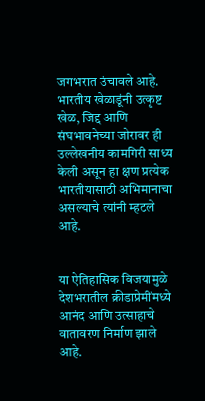जगभरात उंचावले आहे. भारतीय खेळाडूंनी उत्कृष्ट खेळ, जिद्द आणि संघभावनेच्या जोरावर ही उल्लेखनीय कामगिरी साध्य केली असून हा क्षण प्रत्येक भारतीयासाठी अभिमानाचा असल्याचे त्यांनी म्हटले आहे.


या ऐतिहासिक विजयामुळे देशभरातील क्रीडाप्रेमींमध्ये आनंद आणि उत्साहाचे वातावरण निर्माण झाले आहे.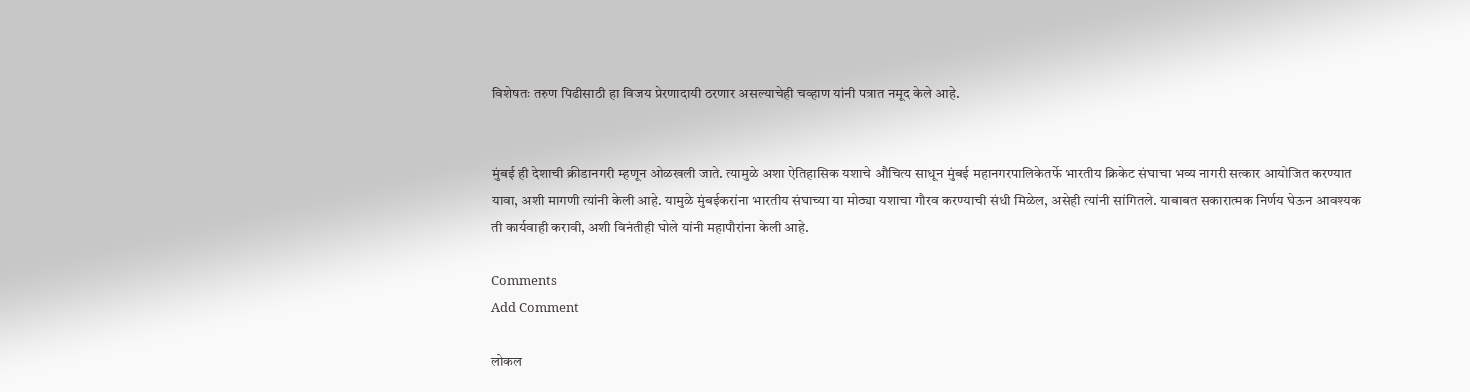विशेषतः तरुण पिढीसाठी हा विजय प्रेरणादायी ठरणार असल्याचेही चव्हाण यांनी पत्रात नमूद केले आहे.


मुंबई ही देशाची क्रीडानगरी म्हणून ओळखली जाते. त्यामुळे अशा ऐतिहासिक यशाचे औचित्य साधून मुंबई महानगरपालिकेतर्फे भारतीय क्रिकेट संघाचा भव्य नागरी सत्कार आयोजित करण्यात यावा, अशी मागणी त्यांनी केली आहे. यामुळे मुंबईकरांना भारतीय संघाच्या या मोठ्या यशाचा गौरव करण्याची संधी मिळेल, असेही त्यांनी सांगितले. याबाबत सकारात्मक निर्णय घेऊन आवश्यक ती कार्यवाही करावी, अशी विनंतीही घोले यांनी महापौरांना केली आहे.

Comments
Add Comment

लोकल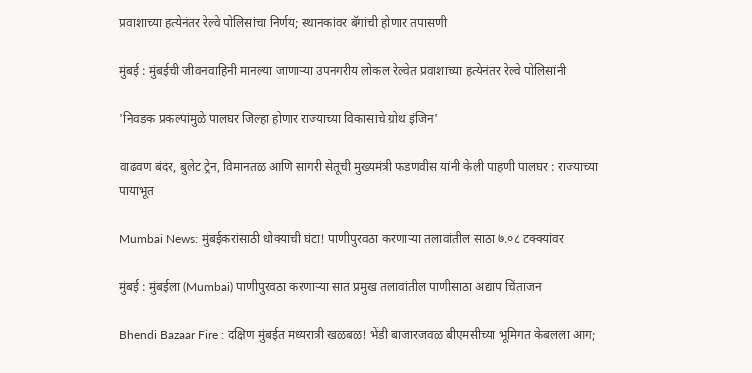प्रवाशाच्या हत्येनंतर रेल्वे पोलिसांचा निर्णय; स्थानकांवर बॅगांची होणार तपासणी

मुंबई : मुंबईची जीवनवाहिनी मानल्या जाणाऱ्या उपनगरीय लोकल रेल्वेत प्रवाशाच्या हत्येनंतर रेल्वे पोलिसांनी

'निवडक प्रकल्पांमुळे पालघर जिल्हा होणार राज्याच्या विकासाचे ग्रोथ इंजिन'

वाढवण बंदर, बुलेट ट्रेन, विमानतळ आणि सागरी सेतूची मुख्यमंत्री फडणवीस यांनी केली पाहणी पालघर : राज्याच्या पायाभूत

Mumbai News: मुंबईकरांसाठी धोक्याची घंटा! पाणीपुरवठा करणाऱ्या तलावांतील साठा ७.०८ टक्क्यांवर

मुंबई : मुंबईला (Mumbai) पाणीपुरवठा करणाऱ्या सात प्रमुख तलावांतील पाणीसाठा अद्याप चिंताजन

Bhendi Bazaar Fire : दक्षिण मुंबईत मध्यरात्री खळबळ! भेंडी बाजारजवळ बीएमसीच्या भूमिगत केबलला आग;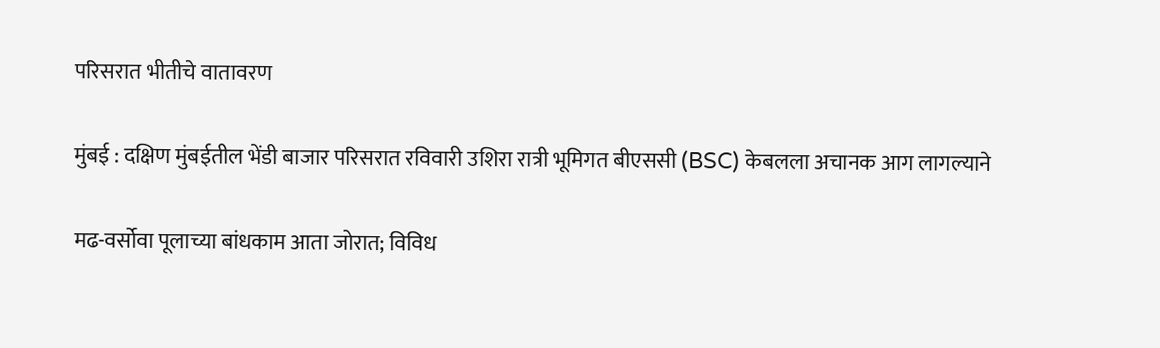परिसरात भीतीचे वातावरण

मुंबई : दक्षिण मुंबईतील भेंडी बाजार परिसरात रविवारी उशिरा रात्री भूमिगत बीएससी (BSC) केबलला अचानक आग लागल्याने

मढ-वर्सोवा पूलाच्या बांधकाम आता जोरात; विविध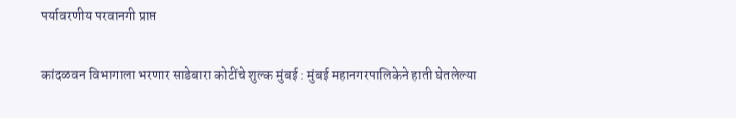पर्यावरणीय परवानगी प्राप्त

कांदळवन विभागाला भरणार साडेबारा कोटींचे शुल्क मुंबई : मुंबई महानगरपालिकेने हाती घेतलेल्या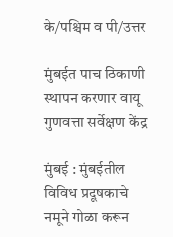के/पश्चिम व पी/उत्तर

मुंबईत पाच ठिकाणी स्थापन करणार वायू गुणवत्ता सर्वेक्षण केंद्र

मुंबई : मुंबईतील विविध प्रदूषकाचे नमूने गोळा करून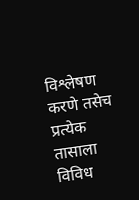विश्लेषण करणे तसेच प्रत्येक तासाला विविध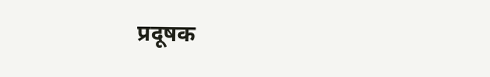प्रदूषक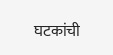घटकांची